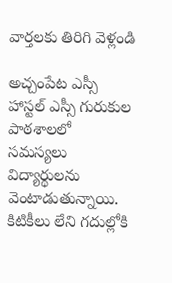వార్తలకు తిరిగి వెళ్లండి

అచ్చంపేట ఎస్సీ హాస్టల్ ఎస్సీ గురుకుల పాఠశాలలో సమస్యలు విద్యార్థులను వెంటాడుతున్నాయి. కిటికీలు లేని గదుల్లోకి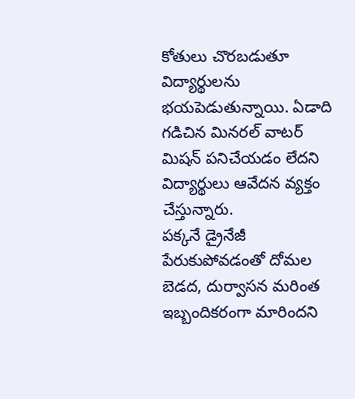కోతులు చొరబడుతూ విద్యార్థులను భయపెడుతున్నాయి. ఏడాది గడిచిన మినరల్ వాటర్ మిషన్ పనిచేయడం లేదని విద్యార్థులు ఆవేదన వ్యక్తం చేస్తున్నారు.
పక్కనే డ్రైనేజీ పేరుకుపోవడంతో దోమల బెడద, దుర్వాసన మరింత ఇబ్బందికరంగా మారిందని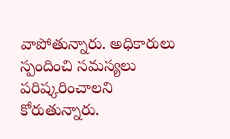వాపోతున్నారు. అధికారులు స్పందించి సమస్యలు పరిష్కరించాలని కోరుతున్నారు.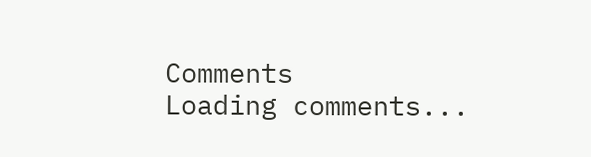Comments
Loading comments...